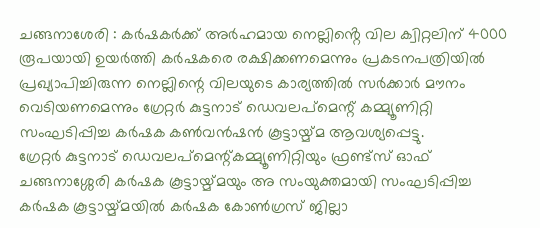ചങ്ങനാശേരി : കർഷകർക്ക് അർഹമായ നെല്ലിൻ്റെ വില ക്വിറ്റലിന് 4000 രൂപയായി ഉയർത്തി കർഷകരെ രക്ഷിക്കണമെന്നും പ്രകടനപത്രിയിൽ പ്രഖ്യാപിച്ചിരുന്ന നെല്ലിന്റെ വിലയുടെ കാര്യത്തിൽ സർക്കാർ മൗനം വെടിയണമെന്നും ഗ്രേറ്റർ കുട്ടനാട് ഡെവലപ്മെന്റ് കമ്മ്യൂണിറ്റി സംഘടിപ്പിച്ച കർഷക കൺവൻഷൻ കൂട്ടായ്മ്മ ആവശ്യപ്പെട്ടു.
ഗ്രേറ്റർ കുട്ടനാട് ഡെവലപ്മെന്റ്കമ്മ്യൂണിറ്റിയും ഫ്രണ്ട്സ് ഓഫ് ചങ്ങനാശ്ശേരി കർഷക കൂട്ടായ്മ്മയും അ സംയുക്തമായി സംഘടിപ്പിച്ച കർഷക കൂട്ടായ്മ്മയിൽ കർഷക കോൺഗ്രസ് ജില്ലാ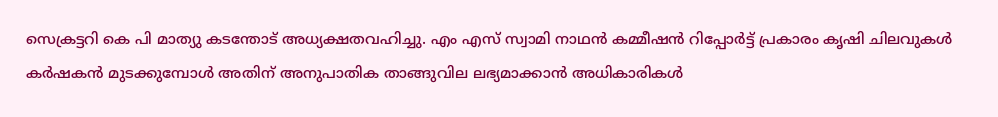സെക്രട്ടറി കെ പി മാത്യു കടന്തോട് അധ്യക്ഷതവഹിച്ചു. എം എസ് സ്വാമി നാഥൻ കമ്മീഷൻ റിപ്പോർട്ട് പ്രകാരം കൃഷി ചിലവുകൾ കർഷകൻ മുടക്കുമ്പോൾ അതിന് അനുപാതിക താങ്ങുവില ലഭ്യമാക്കാൻ അധികാരികൾ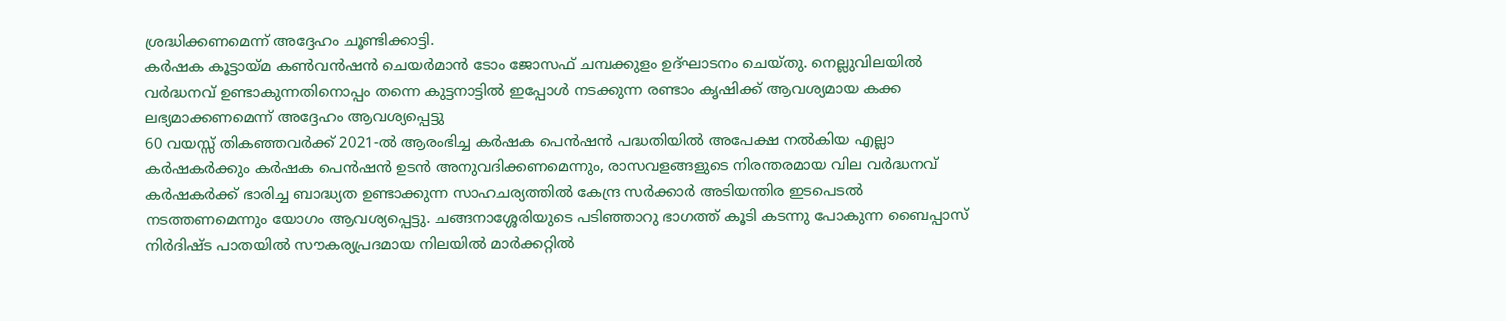ശ്രദ്ധിക്കണമെന്ന് അദ്ദേഹം ചൂണ്ടിക്കാട്ടി.
കർഷക കൂട്ടായ്മ കൺവൻഷൻ ചെയർമാൻ ടോം ജോസഫ് ചമ്പക്കുളം ഉദ്ഘാടനം ചെയ്തു. നെല്ലുവിലയിൽ വർദ്ധനവ് ഉണ്ടാകുന്നതിനൊപ്പം തന്നെ കുട്ടനാട്ടിൽ ഇപ്പോൾ നടക്കുന്ന രണ്ടാം കൃഷിക്ക് ആവശ്യമായ കക്ക ലഭ്യമാക്കണമെന്ന് അദ്ദേഹം ആവശ്യപ്പെട്ടു
60 വയസ്സ് തികഞ്ഞവർക്ക് 2021-ൽ ആരംഭിച്ച കർഷക പെൻഷൻ പദ്ധതിയിൽ അപേക്ഷ നൽകിയ എല്ലാ കർഷകർക്കും കർഷക പെൻഷൻ ഉടൻ അനുവദിക്കണമെന്നും, രാസവളങ്ങളുടെ നിരന്തരമായ വില വർദ്ധനവ് കർഷകർക്ക് ഭാരിച്ച ബാദ്ധ്യത ഉണ്ടാക്കുന്ന സാഹചര്യത്തിൽ കേന്ദ്ര സർക്കാർ അടിയന്തിര ഇടപെടൽ നടത്തണമെന്നും യോഗം ആവശ്യപ്പെട്ടു. ചങ്ങനാശ്ശേരിയുടെ പടിഞ്ഞാറു ഭാഗത്ത് കൂടി കടന്നു പോകുന്ന ബൈപ്പാസ് നിർദിഷ്ട പാതയിൽ സൗകര്യപ്രദമായ നിലയിൽ മാർക്കറ്റിൽ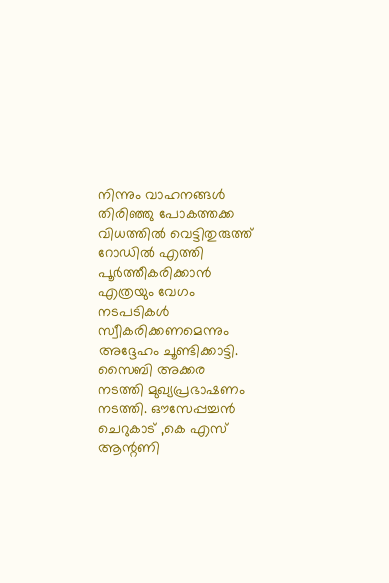നിന്നും വാഹനങ്ങൾ തിരിഞ്ഞു പോകത്തക്ക വിധത്തിൽ വെട്ടിതുരുത്ത് റോഡിൽ എത്തി പൂർത്തീകരിക്കാൻ എത്രയും വേഗം നടപടികൾ സ്വീകരിക്കണമെന്നും അദ്ദേഹം ചൂണ്ടിക്കാട്ടി.
സൈബി അക്കര നടത്തി മുഖ്യപ്രഭാഷണം നടത്തി. ഔസേപ്പച്ചൻ ചെറുകാട് ,കെ എസ് ആന്റണി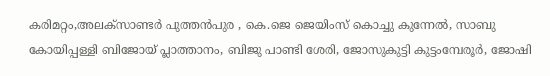കരിമറ്റം,അലക്സാണ്ടർ പുത്തൻപുര , കെ.ജെ ജെയിംസ് കൊച്ചു കുന്നേൽ, സാബു കോയിപ്പള്ളി ബിജോയ് പ്ലാത്താനം, ബിജു പാണ്ടി ശേരി, ജോസുകുട്ടി കുട്ടംമ്പേരൂർ, ജോഷി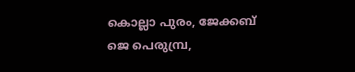കൊല്ലാ പുരം, ജേക്കബ് ജെ പെരുമ്പ്ര,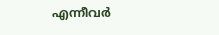എന്നീവർ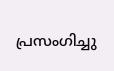പ്രസംഗിച്ചു